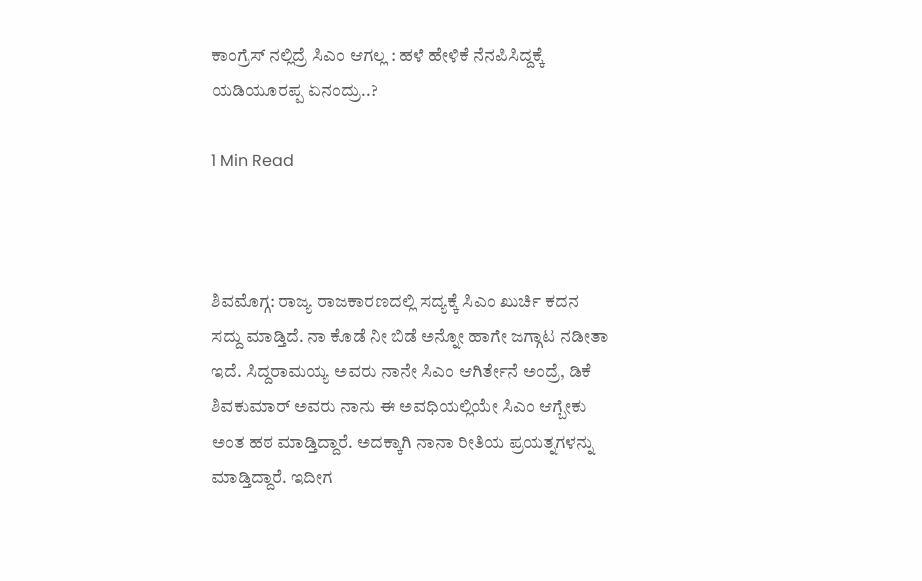ಕಾಂಗ್ರೆಸ್ ನಲ್ಲಿದ್ರೆ ಸಿಎಂ ಆಗಲ್ಲ : ಹಳೆ ಹೇಳಿಕೆ ನೆನಪಿಸಿದ್ದಕ್ಕೆ ಯಡಿಯೂರಪ್ಪ ಏನಂದ್ರು..?

1 Min Read



ಶಿವಮೊಗ್ಗ: ರಾಜ್ಯ ರಾಜಕಾರಣದಲ್ಲಿ ಸದ್ಯಕ್ಕೆ ಸಿಎಂ ಖುರ್ಚಿ ಕದನ ಸದ್ದು ಮಾಡ್ತಿದೆ. ನಾ ಕೊಡೆ ನೀ ಬಿಡೆ ಅನ್ನೋ ಹಾಗೇ ಜಗ್ಗಾಟ ನಡೀತಾ ಇದೆ. ಸಿದ್ದರಾಮಯ್ಯ ಅವರು ನಾನೇ ಸಿಎಂ ಆಗಿರ್ತೇನೆ ಅಂದ್ರೆ, ಡಿಕೆ ಶಿವಕುಮಾರ್ ಅವರು ನಾನು ಈ ಅವಧಿಯಲ್ಲಿಯೇ ಸಿಎಂ ಆಗ್ಬೇಕು ಅಂತ ಹಠ ಮಾಡ್ತಿದ್ದಾರೆ. ಅದಕ್ಕಾಗಿ ನಾನಾ ರೀತಿಯ ಪ್ರಯತ್ನಗಳನ್ನು ಮಾಡ್ತಿದ್ದಾರೆ. ಇದೀಗ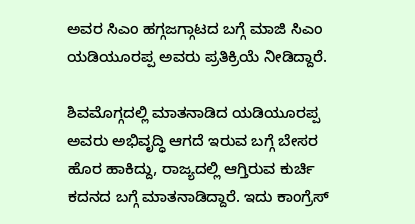ಅವರ ಸಿಎಂ ಹಗ್ಗಜಗ್ಗಾಟದ ಬಗ್ಗೆ ಮಾಜಿ ಸಿಎಂ ಯಡಿಯೂರಪ್ಪ ಅವರು ಪ್ರತಿಕ್ರಿಯೆ ನೀಡಿದ್ದಾರೆ.

ಶಿವಮೊಗ್ಗದಲ್ಲಿ ಮಾತನಾಡಿದ ಯಡಿಯೂರಪ್ಪ ಅವರು ಅಭಿವೃದ್ಧಿ ಆಗದೆ ಇರುವ ಬಗ್ಗೆ ಬೇಸರ ಹೊರ ಹಾಕಿದ್ದು, ರಾಜ್ಯದಲ್ಲಿ ಆಗ್ತಿರುವ ಕುರ್ಚಿ ಕದನದ ಬಗ್ಗೆ ಮಾತನಾಡಿದ್ದಾರೆ. ಇದು ಕಾಂಗ್ರೆಸ್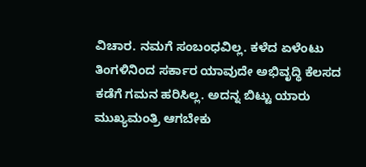ವಿಚಾರ. ನಮಗೆ ಸಂಬಂಧವಿಲ್ಲ. ಕಳೆದ ಏಳೆಂಟು ತಿಂಗಳಿನಿಂದ ಸರ್ಕಾರ ಯಾವುದೇ ಅಭಿವೃದ್ಧಿ ಕೆಲಸದ ಕಡೆಗೆ ಗಮನ ಹರಿಸಿಲ್ಲ. ಅದನ್ನ ಬಿಟ್ಟು ಯಾರು ಮುಖ್ಯಮಂತ್ರಿ ಆಗಬೇಕು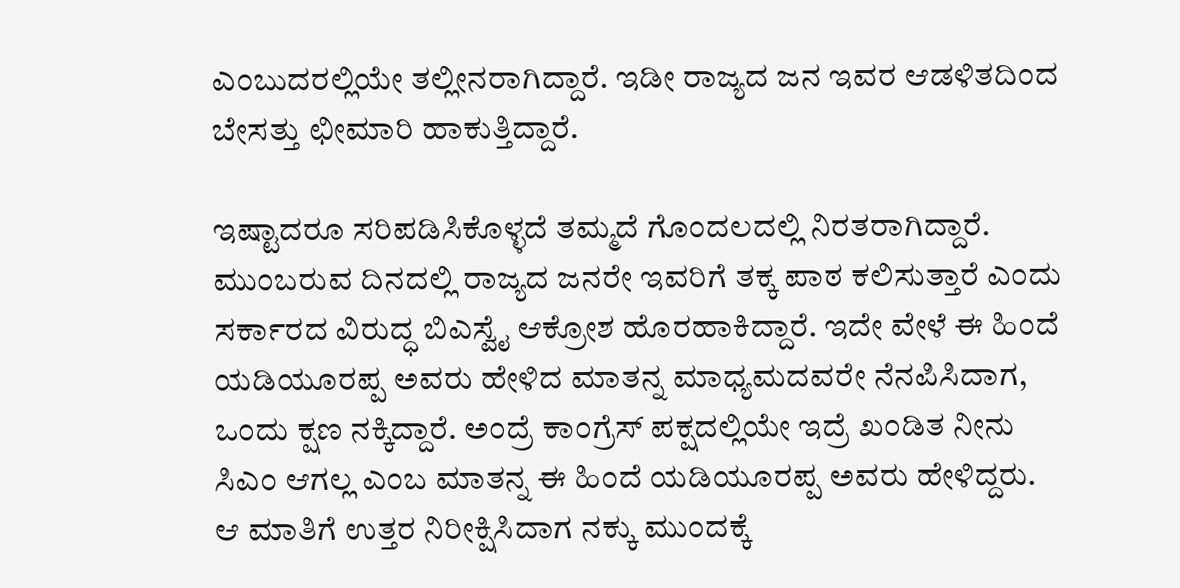ಎಂಬುದರಲ್ಲಿಯೇ ತಲ್ಲೀನರಾಗಿದ್ದಾರೆ. ಇಡೀ ರಾಜ್ಯದ ಜನ ಇವರ ಆಡಳಿತದಿಂದ ಬೇಸತ್ತು ಛೀಮಾರಿ ಹಾಕುತ್ತಿದ್ದಾರೆ.

ಇಷ್ಟಾದರೂ ಸರಿಪಡಿಸಿಕೊಳ್ಳದೆ ತಮ್ಮದೆ ಗೊಂದಲದಲ್ಲಿ ನಿರತರಾಗಿದ್ದಾರೆ. ಮುಂಬರುವ ದಿನದಲ್ಲಿ ರಾಜ್ಯದ ಜನರೇ ಇವರಿಗೆ ತಕ್ಕ ಪಾಠ ಕಲಿಸುತ್ತಾರೆ ಎಂದು ಸರ್ಕಾರದ ವಿರುದ್ಧ ಬಿಎಸ್ವೈ ಆಕ್ರೋಶ ಹೊರಹಾಕಿದ್ದಾರೆ. ಇದೇ ವೇಳೆ ಈ ಹಿಂದೆ ಯಡಿಯೂರಪ್ಪ ಅವರು ಹೇಳಿದ ಮಾತನ್ನ ಮಾಧ್ಯಮದವರೇ ನೆನಪಿಸಿದಾಗ, ಒಂದು ಕ್ಷಣ ನಕ್ಕಿದ್ದಾರೆ. ಅಂದ್ರೆ ಕಾಂಗ್ರೆಸ್ ಪಕ್ಷದಲ್ಲಿಯೇ ಇದ್ರೆ ಖಂಡಿತ ನೀನು ಸಿಎಂ ಆಗಲ್ಲ ಎಂಬ ಮಾತನ್ನ ಈ ಹಿಂದೆ ಯಡಿಯೂರಪ್ಪ ಅವರು ಹೇಳಿದ್ದರು. ಆ ಮಾತಿಗೆ ಉತ್ತರ ನಿರೀಕ್ಷಿಸಿದಾಗ ನಕ್ಕು ಮುಂದಕ್ಕೆ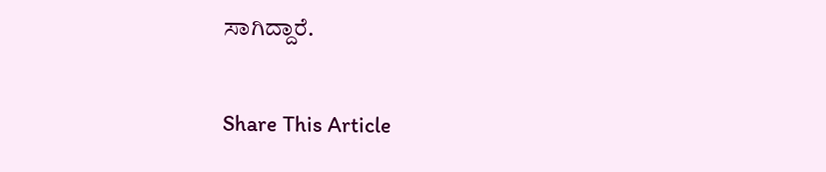ಸಾಗಿದ್ದಾರೆ.

Share This Article